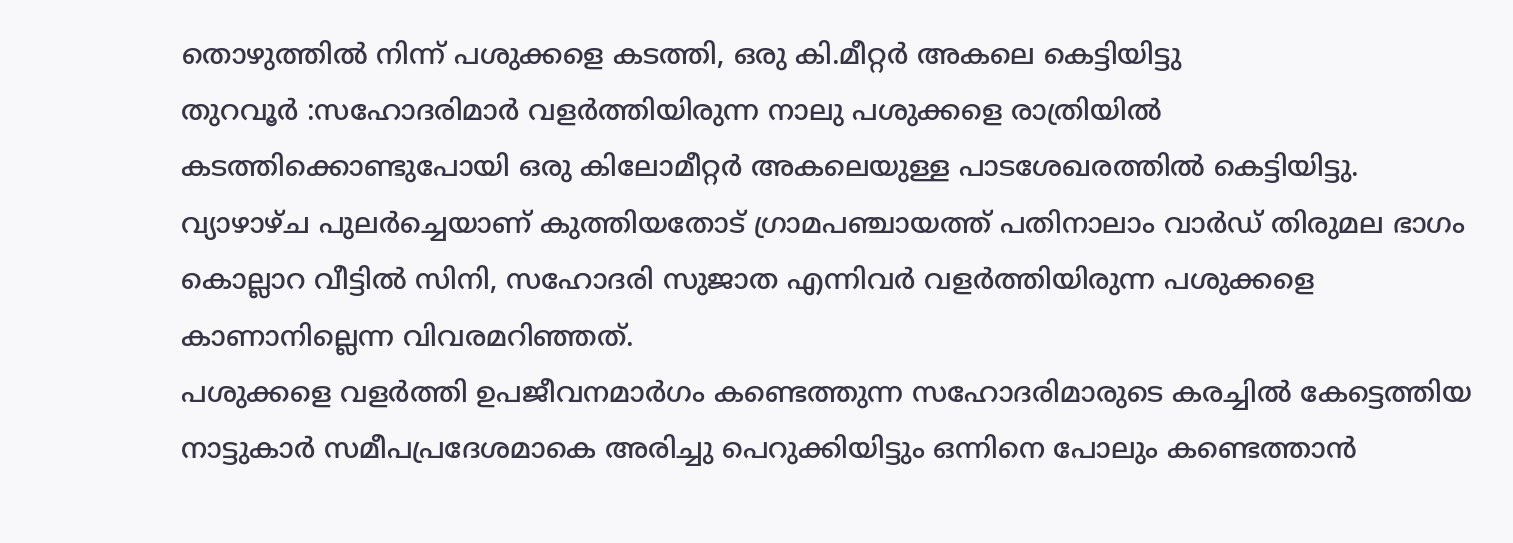തൊഴുത്തിൽ നിന്ന് പശുക്കളെ കടത്തി, ഒരു കി.മീറ്റർ അകലെ കെട്ടിയിട്ടു
തുറവൂർ :സഹോദരിമാർ വളർത്തിയിരുന്ന നാലു പശുക്കളെ രാത്രിയിൽ കടത്തിക്കൊണ്ടുപോയി ഒരു കിലോമീറ്റർ അകലെയുള്ള പാടശേഖരത്തിൽ കെട്ടിയിട്ടു. വ്യാഴാഴ്ച പുലർച്ചെയാണ് കുത്തിയതോട് ഗ്രാമപഞ്ചായത്ത് പതിനാലാം വാർഡ് തിരുമല ഭാഗം കൊല്ലാറ വീട്ടിൽ സിനി, സഹോദരി സുജാത എന്നിവർ വളർത്തിയിരുന്ന പശുക്കളെ കാണാനില്ലെന്ന വിവരമറിഞ്ഞത്.
പശുക്കളെ വളർത്തി ഉപജീവനമാർഗം കണ്ടെത്തുന്ന സഹോദരിമാരുടെ കരച്ചിൽ കേട്ടെത്തിയ നാട്ടുകാർ സമീപപ്രദേശമാകെ അരിച്ചു പെറുക്കിയിട്ടും ഒന്നിനെ പോലും കണ്ടെത്താൻ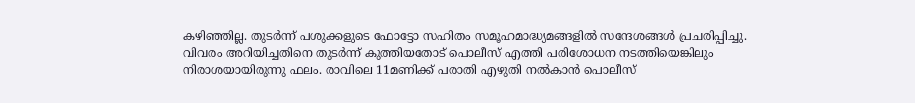കഴിഞ്ഞില്ല. തുടർന്ന് പശുക്കളുടെ ഫോട്ടോ സഹിതം സമൂഹമാദ്ധ്യമങ്ങളിൽ സന്ദേശങ്ങൾ പ്രചരിപ്പിച്ചു. വിവരം അറിയിച്ചതിനെ തുടർന്ന് കുത്തിയതോട് പൊലീസ് എത്തി പരിശോധന നടത്തിയെങ്കിലും നിരാശയായിരുന്നു ഫലം. രാവിലെ 11മണിക്ക് പരാതി എഴുതി നൽകാൻ പൊലീസ്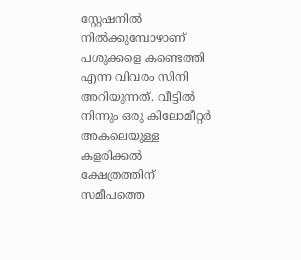സ്റ്റേഷനിൽ നിൽക്കുമ്പോഴാണ് പശുക്കളെ കണ്ടെത്തി എന്ന വിവരം സിനി അറിയുന്നത്. വീട്ടിൽ നിന്നും ഒരു കിലോമീറ്റർ അകലെയുള്ള കളരിക്കൽ ക്ഷേത്രത്തിന് സമീപത്തെ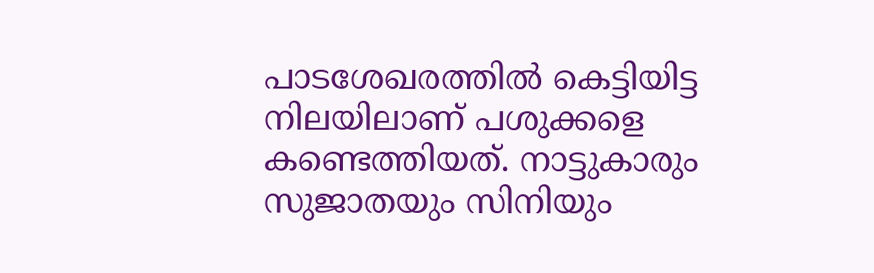പാടശേഖരത്തിൽ കെട്ടിയിട്ട നിലയിലാണ് പശുക്കളെ കണ്ടെത്തിയത്. നാട്ടുകാരും സുജാതയും സിനിയും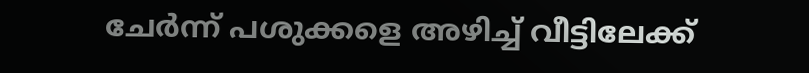ചേർന്ന് പശുക്കളെ അഴിച്ച് വീട്ടിലേക്ക്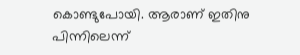കൊണ്ടുപോയി. ആരാണ് ഇതിനു പിന്നിലെന്ന്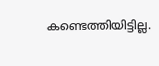കണ്ടെത്തിയിട്ടില്ല.